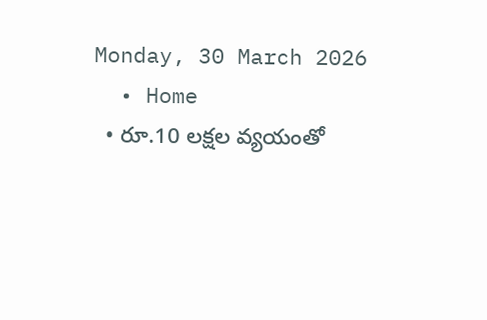Monday, 30 March 2026
  • Home
  • రూ.10 లక్షల వ్యయంతో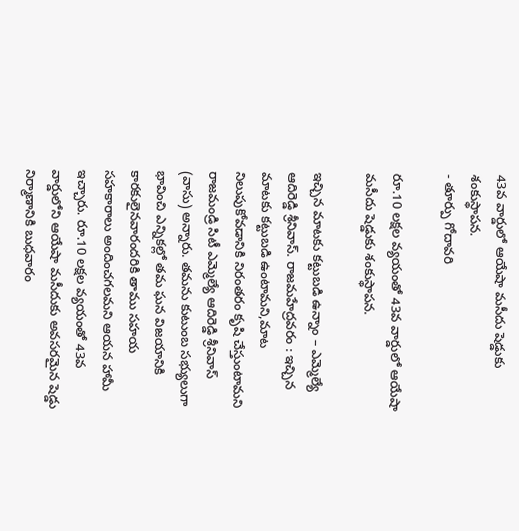43వ వార్డులో ఆయేషా మసీదు షెడ్డుకు శంకుస్థాపన.
- తూర్పు గోదావరి

రూ.10 లక్షల వ్యయంతో 43వ వార్డులో ఆయేషా మసీదు షెడ్డుకు శంకుస్థాపన.

ఇచ్చిన మాటకు కట్టుబడి ఉన్నాం – ఎమ్మెల్యే ఆదిరెడ్డి శ్రీనివాస్. రాజమహేద్రవరం : ఇచ్చిన మాటకు కట్టుబడి ఉంటామని,మాట నిలుపుకోవడానికి నిరంతరం కృషి చేస్తుంటామని రాజమండ్రి సిటీ ఎమ్మెల్యే ఆదిరెడ్డి శ్రీనివాస్ (వాసు) అన్నారు. తమను కుటుంబ సభ్యులుగా భావించి ఎన్నికల్లో తమ ఘన విజయానికి కారకులైనవారందరికి తాము సహయ సహకారాలు అందించగలమని ఆయన హామీ ఇచ్చారు. రూ.10 లక్షల వ్యయంతో 43వ వార్డులోని ఆయేషా మసీదుకు అవసరమైన షెడ్డు నిర్మాణానికి బుధవారం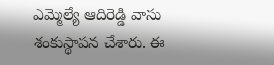ఎమ్మెల్యే ఆదిరెడ్డి వాసు శంకుస్థాపన చేశారు. ఈ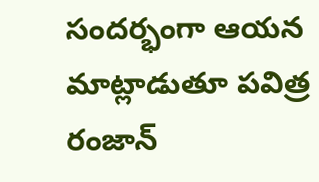సందర్భంగా ఆయన మాట్లాడుతూ పవిత్ర రంజాన్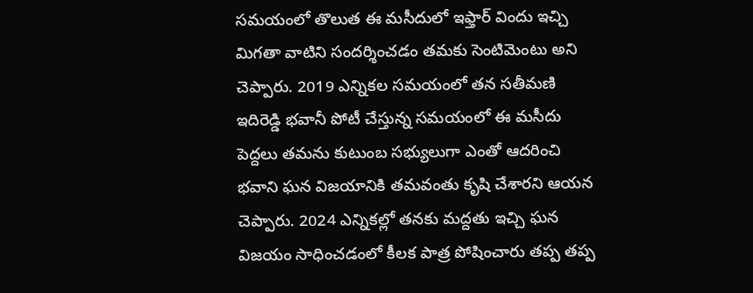సమయంలో తొలుత ఈ మసీదులో ఇఫ్తార్ విందు ఇచ్చి మిగతా వాటిని సందర్శించడం తమకు సెంటిమెంటు అని చెప్పారు. 2019 ఎన్నికల సమయంలో తన సతీమణి ఇదిరెడ్డి భవానీ పోటీ చేస్తున్న సమయంలో ఈ మసీదు పెద్దలు తమను కుటుంబ సభ్యులుగా ఎంతో ఆదరించి భవాని ఘన విజయానికి తమవంతు కృషి చేశారని ఆయన చెప్పారు. 2024 ఎన్నికల్లో తనకు మద్దతు ఇచ్చి ఘన విజయం సాధించడంలో కీలక పాత్ర పోషించారు తప్ప తప్ప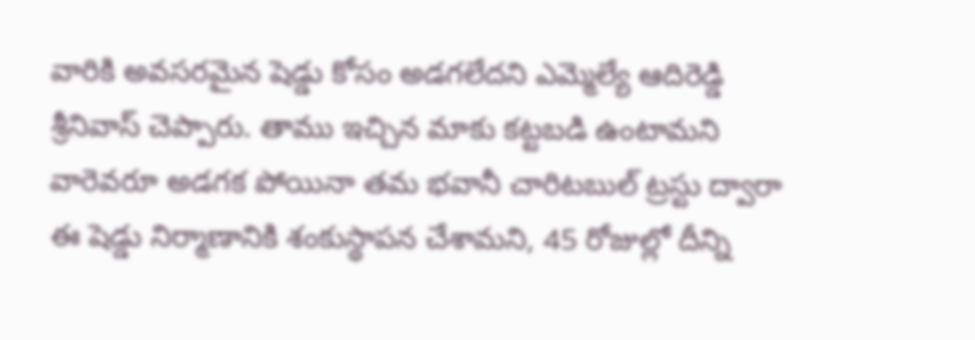వారికి అవసరమైన షెడ్డు కోసం అడగలేదని ఎమ్మెల్యే ఆదిరెడ్డి శ్రీనివాస్ చెప్పారు. తాము ఇచ్చిన మాకు కట్టబడి ఉంటామని వారెవరూ అడగక పోయినా తమ భవానీ చారిటబుల్ ట్రస్టు ద్వారా ఈ షెడ్డు నిర్మాణానికి శంకుస్థాపన చేశామని, 45 రోజుల్లో దీన్ని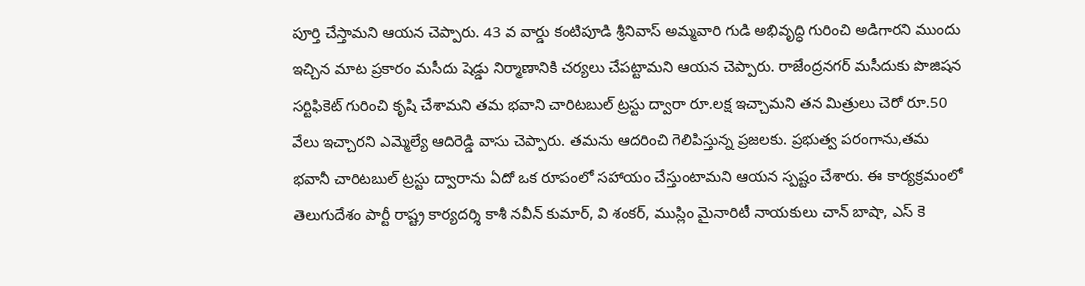పూర్తి చేస్తామని ఆయన చెప్పారు. 43 వ వార్డు కంటిపూడి శ్రీనివాస్ అమ్మవారి గుడి అభివృద్ధి గురించి అడిగారని ముందు ఇచ్చిన మాట ప్రకారం మసీదు షెడ్డు నిర్మాణానికి చర్యలు చేపట్టామని ఆయన చెప్పారు. రాజేంద్రనగర్ మసీదుకు పొజిషన సర్టిఫికెట్ గురించి కృషి చేశామని తమ భవాని చారిటబుల్ ట్రస్టు ద్వారా రూ.లక్ష ఇచ్చామని తన మిత్రులు చెరో రూ.50 వేలు ఇచ్చారని ఎమ్మెల్యే ఆదిరెడ్డి వాసు చెప్పారు. తమను ఆదరించి గెలిపిస్తున్న ప్రజలకు. ప్రభుత్వ పరంగాను,తమ భవానీ చారిటబుల్ ట్రస్టు ద్వారాను ఏదో ఒక రూపంలో సహాయం చేస్తుంటామని ఆయన స్పష్టం చేశారు. ఈ కార్యక్రమంలో తెలుగుదేశం పార్టీ రాష్ట్ర కార్యదర్శి కాశీ నవీన్ కుమార్, వి శంకర్, ముస్లిం మైనారిటీ నాయకులు చాన్ బాషా, ఎస్ కె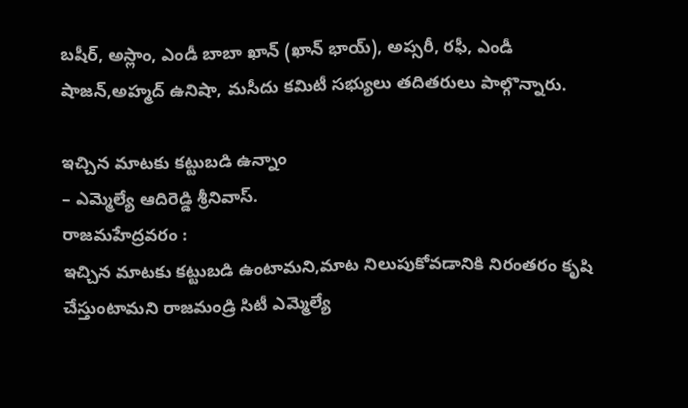బషీర్, అస్లాం, ఎండీ బాబా ఖాన్ (ఖాన్ భాయ్), అప్సరీ, రఫీ, ఎండీ షాజన్,అహ్మద్ ఉనిషా, మసీదు కమిటీ సభ్యులు తదితరులు పాల్గొన్నారు.

ఇచ్చిన మాటకు కట్టుబడి ఉన్నాం
– ఎమ్మెల్యే ఆదిరెడ్డి శ్రీనివాస్.
రాజమహేద్రవరం :
ఇచ్చిన మాటకు కట్టుబడి ఉంటామని,మాట నిలుపుకోవడానికి నిరంతరం కృషి చేస్తుంటామని రాజమండ్రి సిటీ ఎమ్మెల్యే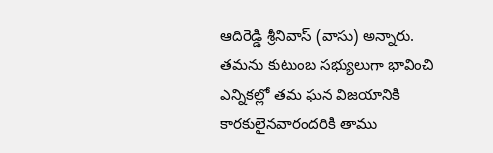ఆదిరెడ్డి శ్రీనివాస్ (వాసు) అన్నారు. తమను కుటుంబ సభ్యులుగా భావించి ఎన్నికల్లో తమ ఘన విజయానికి కారకులైనవారందరికి తాము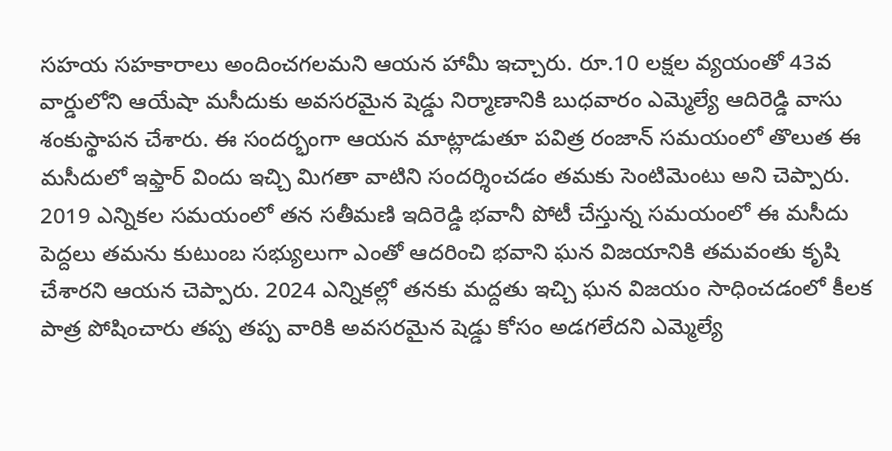సహయ సహకారాలు అందించగలమని ఆయన హామీ ఇచ్చారు. రూ.10 లక్షల వ్యయంతో 43వ వార్డులోని ఆయేషా మసీదుకు అవసరమైన షెడ్డు నిర్మాణానికి బుధవారం ఎమ్మెల్యే ఆదిరెడ్డి వాసు శంకుస్థాపన చేశారు. ఈ సందర్భంగా ఆయన మాట్లాడుతూ పవిత్ర రంజాన్ సమయంలో తొలుత ఈ మసీదులో ఇఫ్తార్ విందు ఇచ్చి మిగతా వాటిని సందర్శించడం తమకు సెంటిమెంటు అని చెప్పారు. 2019 ఎన్నికల సమయంలో తన సతీమణి ఇదిరెడ్డి భవానీ పోటీ చేస్తున్న సమయంలో ఈ మసీదు పెద్దలు తమను కుటుంబ సభ్యులుగా ఎంతో ఆదరించి భవాని ఘన విజయానికి తమవంతు కృషి చేశారని ఆయన చెప్పారు. 2024 ఎన్నికల్లో తనకు మద్దతు ఇచ్చి ఘన విజయం సాధించడంలో కీలక పాత్ర పోషించారు తప్ప తప్ప వారికి అవసరమైన షెడ్డు కోసం అడగలేదని ఎమ్మెల్యే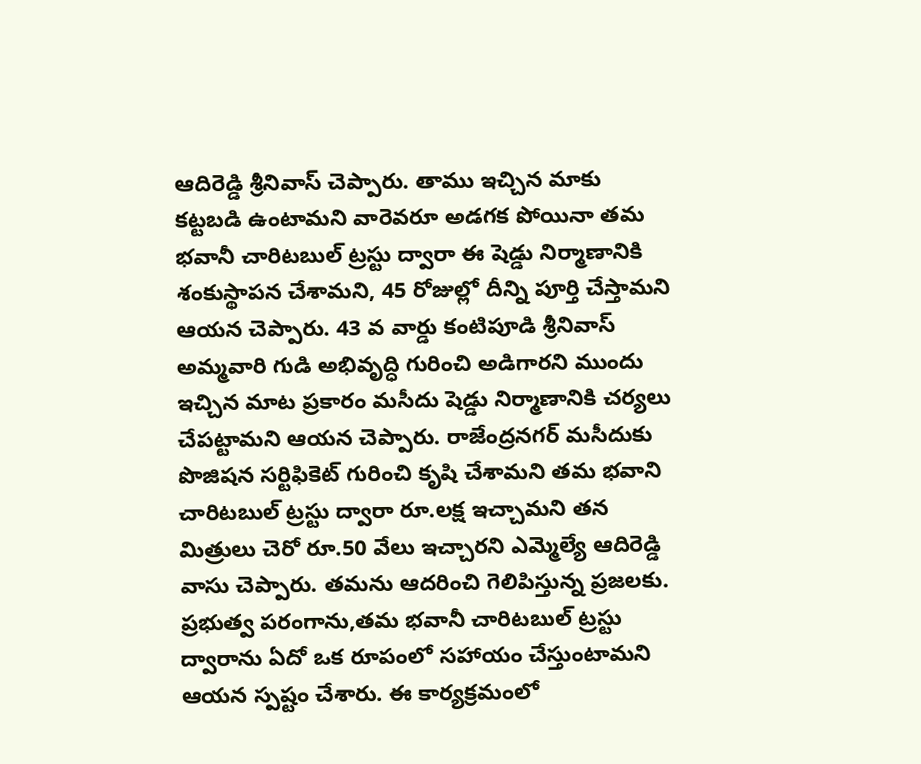ఆదిరెడ్డి శ్రీనివాస్ చెప్పారు. తాము ఇచ్చిన మాకు కట్టబడి ఉంటామని వారెవరూ అడగక పోయినా తమ భవానీ చారిటబుల్ ట్రస్టు ద్వారా ఈ షెడ్డు నిర్మాణానికి శంకుస్థాపన చేశామని, 45 రోజుల్లో దీన్ని పూర్తి చేస్తామని ఆయన చెప్పారు. 43 వ వార్డు కంటిపూడి శ్రీనివాస్ అమ్మవారి గుడి అభివృద్ధి గురించి అడిగారని ముందు ఇచ్చిన మాట ప్రకారం మసీదు షెడ్డు నిర్మాణానికి చర్యలు చేపట్టామని ఆయన చెప్పారు. రాజేంద్రనగర్ మసీదుకు పొజిషన సర్టిఫికెట్ గురించి కృషి చేశామని తమ భవాని చారిటబుల్ ట్రస్టు ద్వారా రూ.లక్ష ఇచ్చామని తన మిత్రులు చెరో రూ.50 వేలు ఇచ్చారని ఎమ్మెల్యే ఆదిరెడ్డి వాసు చెప్పారు. తమను ఆదరించి గెలిపిస్తున్న ప్రజలకు. ప్రభుత్వ పరంగాను,తమ భవానీ చారిటబుల్ ట్రస్టు ద్వారాను ఏదో ఒక రూపంలో సహాయం చేస్తుంటామని ఆయన స్పష్టం చేశారు. ఈ కార్యక్రమంలో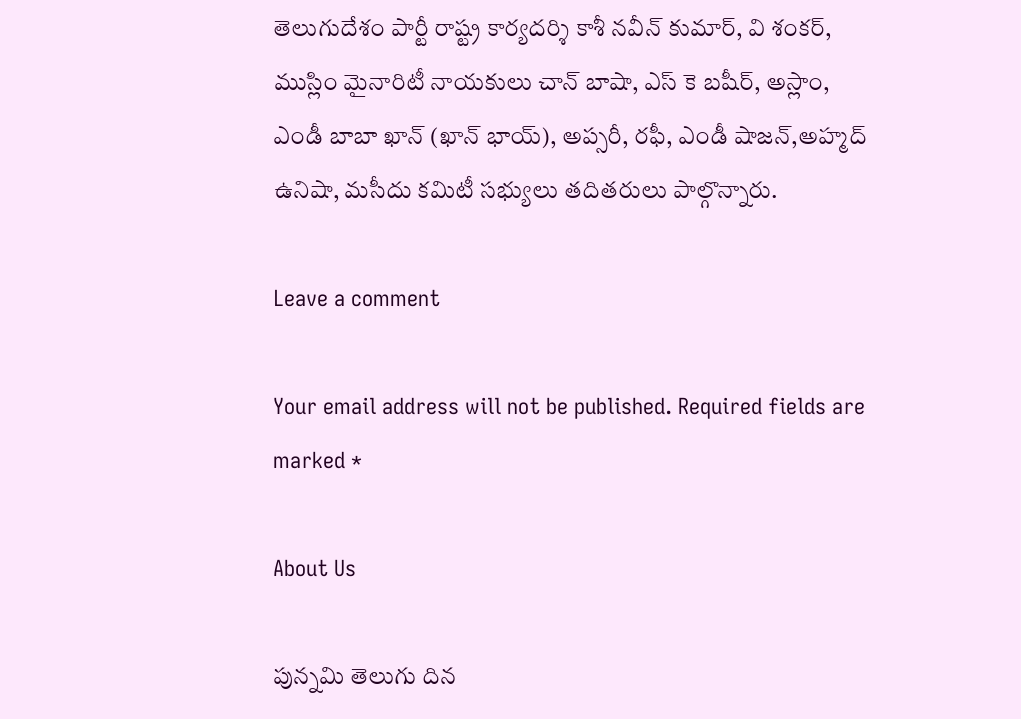తెలుగుదేశం పార్టీ రాష్ట్ర కార్యదర్శి కాశీ నవీన్ కుమార్, వి శంకర్, ముస్లిం మైనారిటీ నాయకులు చాన్ బాషా, ఎస్ కె బషీర్, అస్లాం, ఎండీ బాబా ఖాన్ (ఖాన్ భాయ్), అప్సరీ, రఫీ, ఎండీ షాజన్,అహ్మద్ ఉనిషా, మసీదు కమిటీ సభ్యులు తదితరులు పాల్గొన్నారు.

Leave a comment

Your email address will not be published. Required fields are marked *

About Us

పున్నమి తెలుగు దిన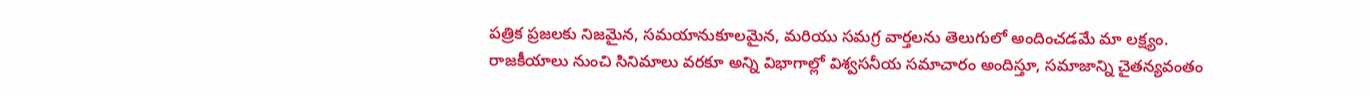పత్రిక ప్రజలకు నిజమైన, సమయానుకూలమైన, మరియు సమగ్ర వార్తలను తెలుగులో అందించడమే మా లక్ష్యం.
రాజకీయాలు నుంచి సినిమాలు వరకూ అన్ని విభాగాల్లో విశ్వసనీయ సమాచారం అందిస్తూ, సమాజాన్ని చైతన్యవంతం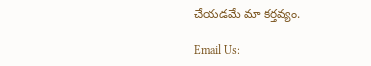చేయడమే మా కర్తవ్యం.

Email Us: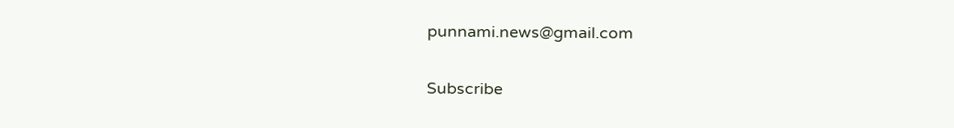punnami.news@gmail.com

Subscribe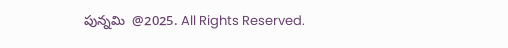పున్నమి  @2025. All Rights Reserved.